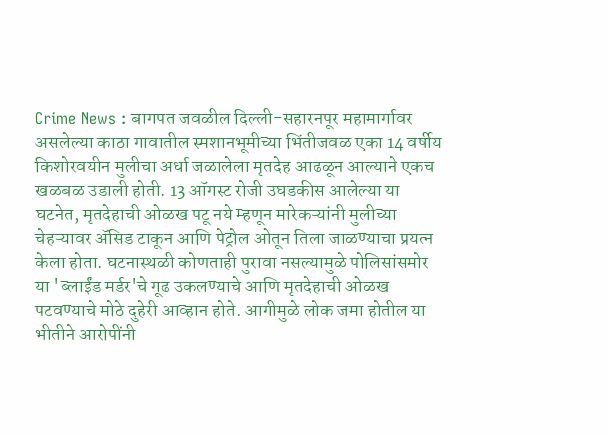Crime News : बागपत जवळील दिल्ली-सहारनपूर महामार्गावर असलेल्या काठा गावातील स्मशानभूमीच्या भिंतीजवळ एका 14 वर्षीय किशोरवयीन मुलीचा अर्धा जळालेला मृतदेह आढळून आल्याने एकच खळबळ उडाली होती. 13 ऑगस्ट रोजी उघडकीस आलेल्या या घटनेत, मृतदेहाची ओळख पटू नये म्हणून मारेकऱ्यांनी मुलीच्या चेहऱ्यावर ॲसिड टाकून आणि पेट्रोल ओतून तिला जाळण्याचा प्रयत्न केला होता. घटनास्थळी कोणताही पुरावा नसल्यामुळे पोलिसांसमोर या 'ब्लाईंड मर्डर'चे गूढ उकलण्याचे आणि मृतदेहाची ओळख पटवण्याचे मोठे दुहेरी आव्हान होते. आगीमुळे लोक जमा होतील या भीतीने आरोपींनी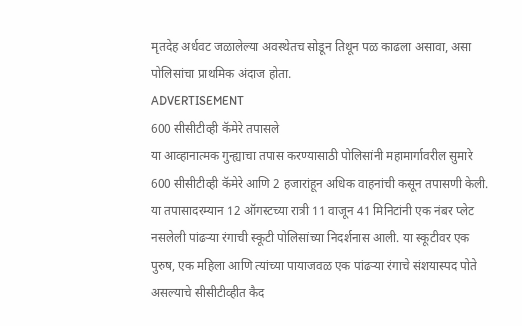मृतदेह अर्धवट जळालेल्या अवस्थेतच सोडून तिथून पळ काढला असावा, असा पोलिसांचा प्राथमिक अंदाज होता.
ADVERTISEMENT
600 सीसीटीव्ही कॅमेरे तपासले
या आव्हानात्मक गुन्ह्याचा तपास करण्यासाठी पोलिसांनी महामार्गावरील सुमारे 600 सीसीटीव्ही कॅमेरे आणि 2 हजारांहून अधिक वाहनांची कसून तपासणी केली. या तपासादरम्यान 12 ऑगस्टच्या रात्री 11 वाजून 41 मिनिटांनी एक नंबर प्लेट नसलेली पांढऱ्या रंगाची स्कूटी पोलिसांच्या निदर्शनास आली. या स्कूटीवर एक पुरुष, एक महिला आणि त्यांच्या पायाजवळ एक पांढऱ्या रंगाचे संशयास्पद पोते असल्याचे सीसीटीव्हीत कैद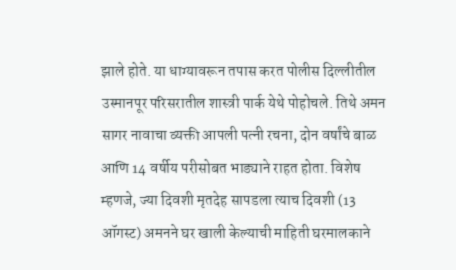झाले होते. या धाग्यावरून तपास करत पोलीस दिल्लीतील उस्मानपूर परिसरातील शास्त्री पार्क येथे पोहोचले. तिथे अमन सागर नावाचा व्यक्ती आपली पत्नी रचना, दोन वर्षांचे बाळ आणि 14 वर्षीय परीसोबत भाड्याने राहत होता. विशेष म्हणजे, ज्या दिवशी मृतदेह सापडला त्याच दिवशी (13 ऑगस्ट) अमनने घर खाली केल्याची माहिती घरमालकाने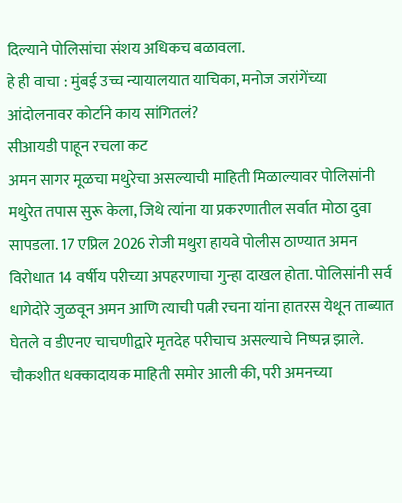दिल्याने पोलिसांचा संशय अधिकच बळावला.
हे ही वाचा : मुंबई उच्च न्यायालयात याचिका, मनोज जरांगेंच्या आंदोलनावर कोर्टाने काय सांगितलं?
सीआयडी पाहून रचला कट
अमन सागर मूळचा मथुरेचा असल्याची माहिती मिळाल्यावर पोलिसांनी मथुरेत तपास सुरू केला, जिथे त्यांना या प्रकरणातील सर्वात मोठा दुवा सापडला. 17 एप्रिल 2026 रोजी मथुरा हायवे पोलीस ठाण्यात अमन विरोधात 14 वर्षीय परीच्या अपहरणाचा गुन्हा दाखल होता. पोलिसांनी सर्व धागेदोरे जुळवून अमन आणि त्याची पत्नी रचना यांना हातरस येथून ताब्यात घेतले व डीएनए चाचणीद्वारे मृतदेह परीचाच असल्याचे निष्पन्न झाले. चौकशीत धक्कादायक माहिती समोर आली की, परी अमनच्या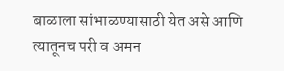बाळाला सांभाळण्यासाठी येत असे आणि त्यातूनच परी व अमन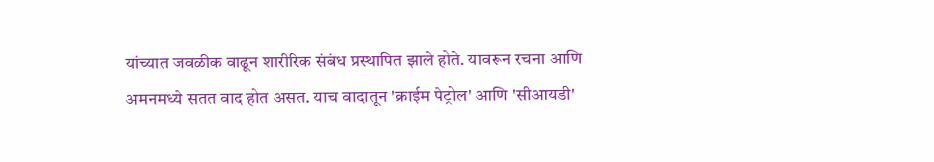यांच्यात जवळीक वाढून शारीरिक संबंध प्रस्थापित झाले होते. यावरून रचना आणि अमनमध्ये सतत वाद होत असत. याच वादातून 'क्राईम पेट्रोल' आणि 'सीआयडी'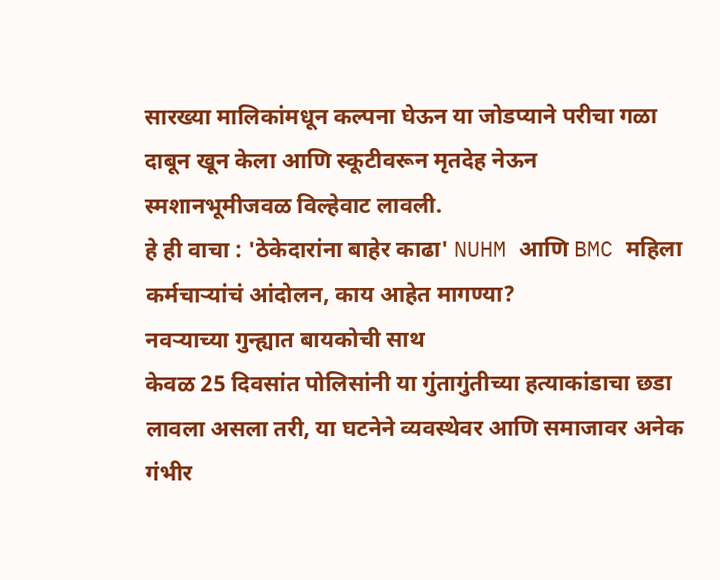सारख्या मालिकांमधून कल्पना घेऊन या जोडप्याने परीचा गळा दाबून खून केला आणि स्कूटीवरून मृतदेह नेऊन स्मशानभूमीजवळ विल्हेवाट लावली.
हे ही वाचा : 'ठेकेदारांना बाहेर काढा' NUHM आणि BMC महिला कर्मचाऱ्यांचं आंदोलन, काय आहेत मागण्या?
नवऱ्याच्या गुन्ह्यात बायकोची साथ
केवळ 25 दिवसांत पोलिसांनी या गुंतागुंतीच्या हत्याकांडाचा छडा लावला असला तरी, या घटनेने व्यवस्थेवर आणि समाजावर अनेक गंभीर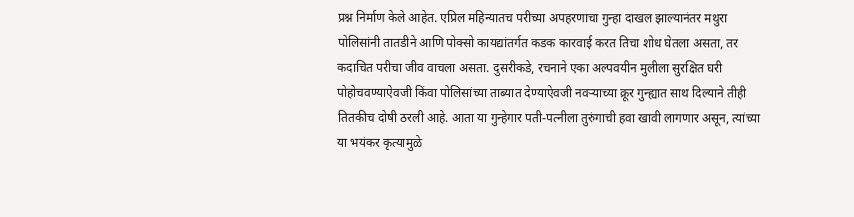प्रश्न निर्माण केले आहेत. एप्रिल महिन्यातच परीच्या अपहरणाचा गुन्हा दाखल झाल्यानंतर मथुरा पोलिसांनी तातडीने आणि पोक्सो कायद्यांतर्गत कडक कारवाई करत तिचा शोध घेतला असता, तर कदाचित परीचा जीव वाचला असता. दुसरीकडे, रचनाने एका अल्पवयीन मुलीला सुरक्षित घरी पोहोचवण्याऐवजी किंवा पोलिसांच्या ताब्यात देण्याऐवजी नवऱ्याच्या क्रूर गुन्ह्यात साथ दिल्याने तीही तितकीच दोषी ठरली आहे. आता या गुन्हेगार पती-पत्नीला तुरुंगाची हवा खावी लागणार असून, त्यांच्या या भयंकर कृत्यामुळे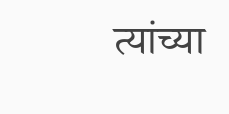त्यांच्या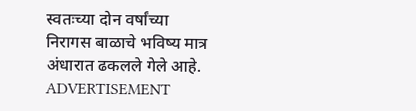स्वतःच्या दोन वर्षांच्या निरागस बाळाचे भविष्य मात्र अंधारात ढकलले गेले आहे.
ADVERTISEMENT